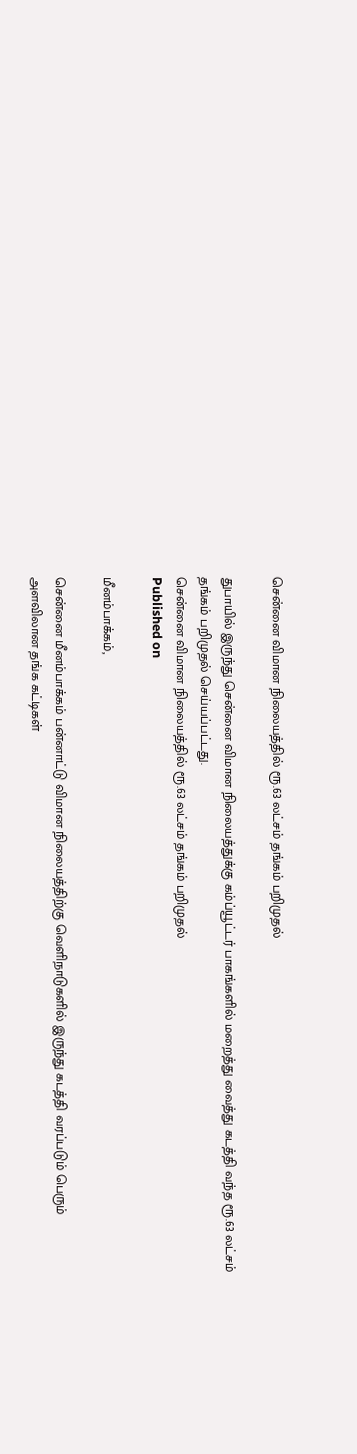சென்னை விமான நிலையத்தில் ரூ.63 லட்சம் தங்கம் பறிமுதல்

துபாயில் இருந்து சென்னை விமான நிலையத்துக்கு கம்ப்யூட்டர் பாகங்களில் மறைத்து வைத்து கடத்தி வந்த ரூ.63 லட்சம் தங்கம் பறிமுதல் செய்யப்பட்டது.
சென்னை விமான நிலையத்தில் ரூ.63 லட்சம் தங்கம் பறிமுதல்
Published on

மீனம்பாக்கம்,

சென்னை மீனம்பாக்கம் பன்னாட்டு விமான நிலையத்திற்கு வெளிநாடுகளில் இருந்து கடத்தி வரப்படும் பெரும் அளவிலான தங்க கட்டிகள்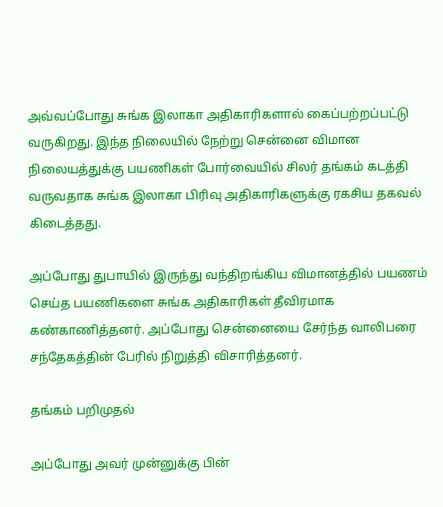அவ்வப்போது சுங்க இலாகா அதிகாரிகளால் கைப்பற்றப்பட்டு வருகிறது. இந்த நிலையில் நேற்று சென்னை விமான நிலையத்துக்கு பயணிகள் போர்வையில் சிலர் தங்கம் கடத்தி வருவதாக சுங்க இலாகா பிரிவு அதிகாரிகளுக்கு ரகசிய தகவல் கிடைத்தது.

அப்போது துபாயில் இருந்து வந்திறங்கிய விமானத்தில் பயணம் செய்த பயணிகளை சுங்க அதிகாரிகள் தீவிரமாக கண்காணித்தனர். அப்போது சென்னையை சேர்ந்த வாலிபரை சந்தேகத்தின் பேரில் நிறுத்தி விசாரித்தனர்.

தங்கம் பறிமுதல்

அப்போது அவர் முன்னுக்கு பின்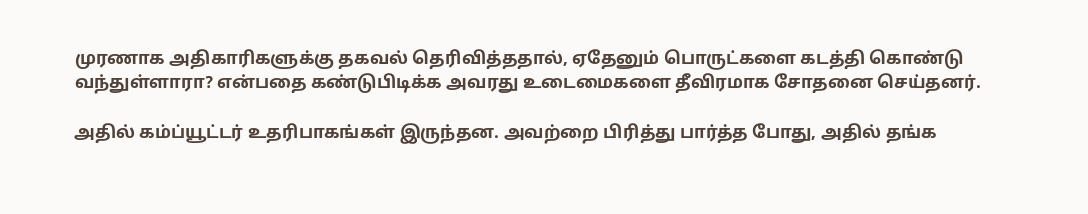முரணாக அதிகாரிகளுக்கு தகவல் தெரிவித்ததால், ஏதேனும் பொருட்களை கடத்தி கொண்டு வந்துள்ளாரா? என்பதை கண்டுபிடிக்க அவரது உடைமைகளை தீவிரமாக சோதனை செய்தனர்.

அதில் கம்ப்யூட்டர் உதரிபாகங்கள் இருந்தன. அவற்றை பிரித்து பார்த்த போது, அதில் தங்க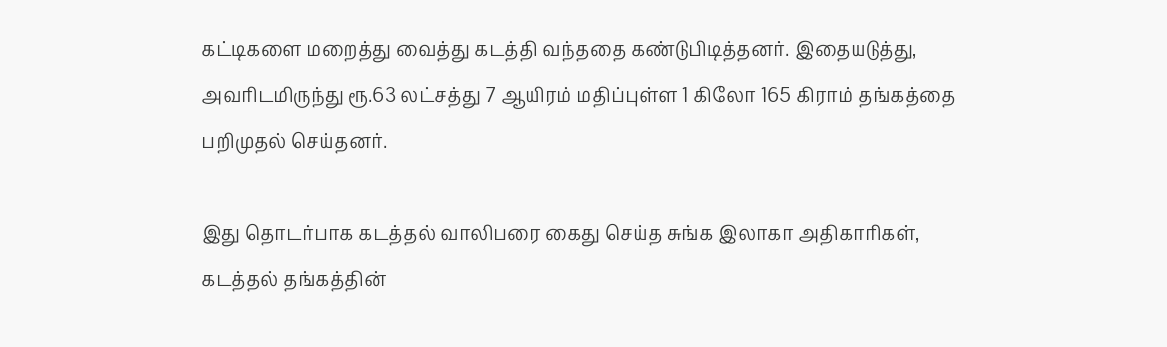கட்டிகளை மறைத்து வைத்து கடத்தி வந்ததை கண்டுபிடித்தனர். இதையடுத்து, அவரிடமிருந்து ரூ.63 லட்சத்து 7 ஆயிரம் மதிப்புள்ள 1 கிலோ 165 கிராம் தங்கத்தை பறிமுதல் செய்தனர்.

இது தொடர்பாக கடத்தல் வாலிபரை கைது செய்த சுங்க இலாகா அதிகாரிகள், கடத்தல் தங்கத்தின்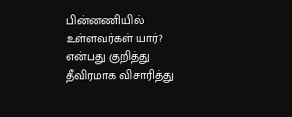பின்னணியில் உள்ளவர்கள் யார்? என்பது குறித்து தீவிரமாக விசாரித்து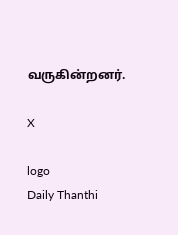வருகின்றனர்.

X

logo
Daily Thanthi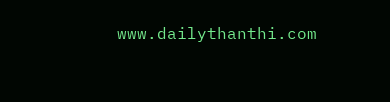www.dailythanthi.com